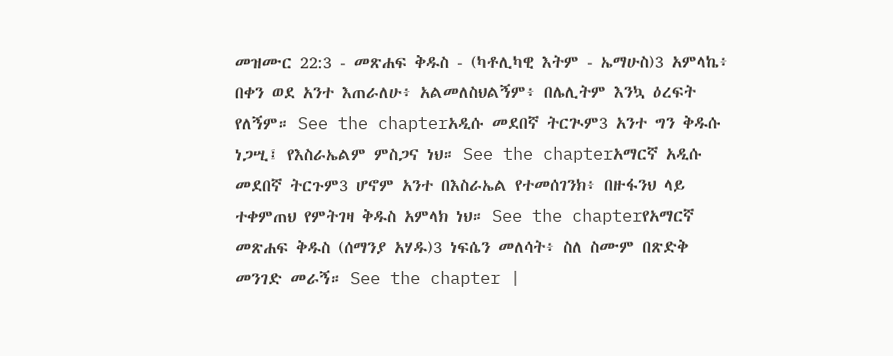መዝሙር 22:3 - መጽሐፍ ቅዱስ - (ካቶሊካዊ እትም - ኤማሁስ)3 አምላኬ፥ በቀን ወደ አንተ እጠራለሁ፥ አልመለስህልኝም፥ በሌሊትም እንኳ ዕረፍት የለኝም። See the chapterአዲሱ መደበኛ ትርጒም3 አንተ ግን ቅዱሱ ነጋሢ፤ የእስራኤልም ምስጋና ነህ። See the chapterአማርኛ አዲሱ መደበኛ ትርጉም3 ሆኖም አንተ በእስራኤል የተመሰገንክ፥ በዙፋንህ ላይ ተቀምጠህ የምትገዛ ቅዱስ አምላክ ነህ። See the chapterየአማርኛ መጽሐፍ ቅዱስ (ሰማንያ አሃዱ)3 ነፍሴን መለሳት፥ ስለ ስሙም በጽድቅ መንገድ መራኝ። See the chapter |